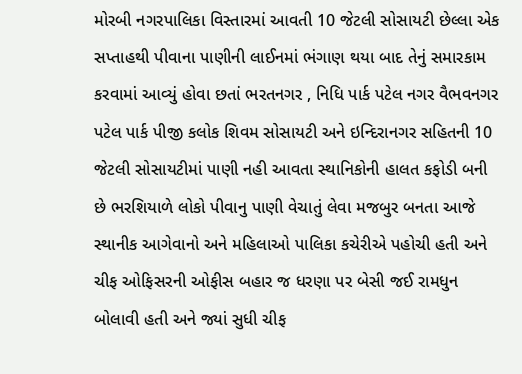મોરબી નગરપાલિકા વિસ્તારમાં આવતી 10 જેટલી સોસાયટી છેલ્લા એક સપ્તાહથી પીવાના પાણીની લાઈનમાં ભંગાણ થયા બાદ તેનું સમારકામ કરવામાં આવ્યું હોવા છતાં ભરતનગર , નિધિ પાર્ક પટેલ નગર વૈભવનગર પટેલ પાર્ક પીજી કલોક શિવમ સોસાયટી અને ઇન્દિરાનગર સહિતની 10 જેટલી સોસાયટીમાં પાણી નહી આવતા સ્થાનિકોની હાલત કફોડી બની છે ભરશિયાળે લોકો પીવાનુ પાણી વેચાતું લેવા મજબુર બનતા આજે સ્થાનીક આગેવાનો અને મહિલાઓ પાલિકા કચેરીએ પહોચી હતી અને ચીફ ઓફિસરની ઓફીસ બહાર જ ધરણા પર બેસી જઈ રામધુન બોલાવી હતી અને જ્યાં સુધી ચીફ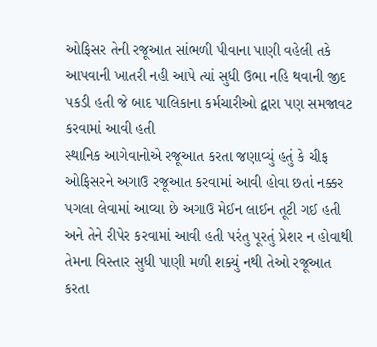ઓફિસર તેની રજૂઆત સાંભળી પીવાના પાણી વહેલી તકે આપવાની ખાતરી નહી આપે ત્યાં સુધી ઉભા નહિ થવાની જીદ પકડી હતી જે બાદ પાલિકાના કર્મચારીઓ દ્વારા પણ સમજાવટ કરવામાં આવી હતી
સ્થાનિક આગેવાનોએ રજૂઆત કરતા જણાવ્યું હતું કે ચીફ ઓફિસરને અગાઉ રજૂઆત કરવામાં આવી હોવા છતાં નક્કર પગલા લેવામાં આવ્યા છે અગાઉ મેઈન લાઈન તૂટી ગઈ હતી અને તેને રીપેર કરવામાં આવી હતી પરંતુ પૂરતું પ્રેશર ન હોવાથી તેમના વિસ્તાર સુધી પાણી મળી શક્યું નથી તેઓ રજૂઆત કરતા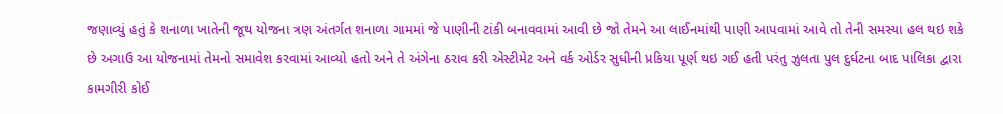જણાવ્યું હતું કે શનાળા ખાતેની જૂથ યોજના ત્રણ અંતર્ગત શનાળા ગામમાં જે પાણીની ટાંકી બનાવવામાં આવી છે જો તેમને આ લાઈનમાંથી પાણી આપવામાં આવે તો તેની સમસ્યા હલ થઇ શકે છે અગાઉ આ યોજનામાં તેમનો સમાવેશ કરવામાં આવ્યો હતો અને તે અંગેના ઠરાવ કરી એસ્ટીમેટ અને વર્ક ઓર્ડર સુધીની પ્રકિયા પૂર્ણ થઇ ગઈ હતી પરંતુ ઝુલતા પુલ દુર્ઘટના બાદ પાલિકા દ્વારા કામગીરી કોઈ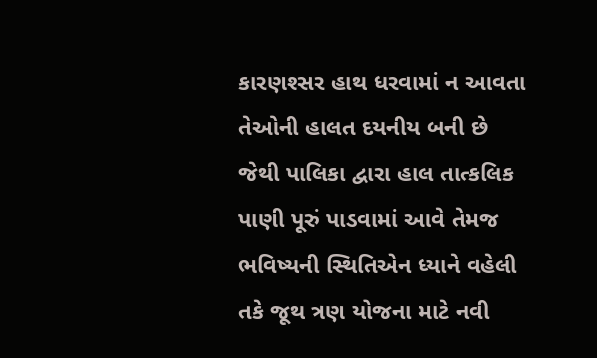કારણશ્સર હાથ ધરવામાં ન આવતા તેઓની હાલત દયનીય બની છે જેથી પાલિકા દ્વારા હાલ તાત્કલિક પાણી પૂરું પાડવામાં આવે તેમજ ભવિષ્યની સ્થિતિએન ધ્યાને વહેલી તકે જૂથ ત્રણ યોજના માટે નવી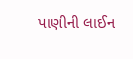પાણીની લાઈન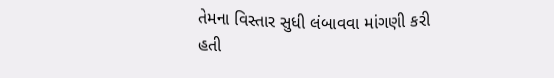તેમના વિસ્તાર સુધી લંબાવવા માંગણી કરી હતી